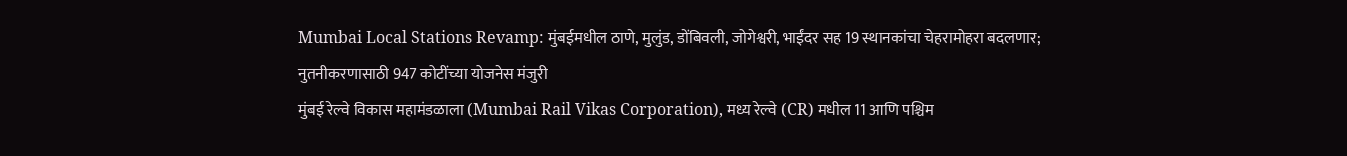Mumbai Local Stations Revamp: मुंबईमधील ठाणे, मुलुंड, डोंबिवली, जोगेश्वरी, भाईंदर सह 19 स्थानकांचा चेहरामोहरा बदलणार; नुतनीकरणासाठी 947 कोटींच्या योजनेस मंजुरी
मुंबई रेल्वे विकास महामंडळाला (Mumbai Rail Vikas Corporation), मध्य रेल्वे (CR) मधील 11 आणि पश्चिम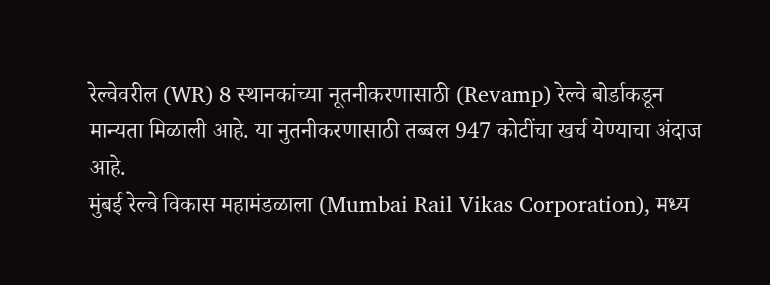रेल्वेवरील (WR) 8 स्थानकांच्या नूतनीकरणासाठी (Revamp) रेल्वे बोर्डाकडून मान्यता मिळाली आहे. या नुतनीकरणासाठी तब्बल 947 कोटींचा खर्च येण्याचा अंदाज आहे.
मुंबई रेल्वे विकास महामंडळाला (Mumbai Rail Vikas Corporation), मध्य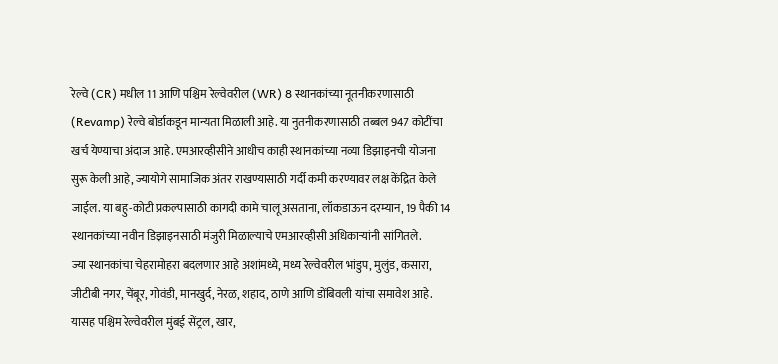रेल्वे (CR) मधील 11 आणि पश्चिम रेल्वेवरील (WR) 8 स्थानकांच्या नूतनीकरणासाठी (Revamp) रेल्वे बोर्डाकडून मान्यता मिळाली आहे. या नुतनीकरणासाठी तब्बल 947 कोटींचा खर्च येण्याचा अंदाज आहे. एमआरव्हीसीने आधीच काही स्थानकांच्या नव्या डिझाइनची योजना सुरू केली आहे, ज्यायोगे सामाजिक अंतर राखण्यासाठी गर्दी कमी करण्यावर लक्ष केंद्रित केले जाईल. या बहु-कोटी प्रकल्पासाठी कागदी कामे चालू असताना, लॉकडाऊन दरम्यान, 19 पैकी 14 स्थानकांच्या नवीन डिझाइनसाठी मंजुरी मिळाल्याचे एमआरव्हीसी अधिकाऱ्यांनी सांगितले.
ज्या स्थानकांचा चेहरामोहरा बदलणार आहे अशांमध्ये, मध्य रेल्वेवरील भांडुप, मुलुंड, कसारा, जीटीबी नगर, चेंबूर, गोवंडी, मानखुर्द, नेरळ, शहाद, ठाणे आणि डोंबिवली यांचा समावेश आहे. यासह पश्चिम रेल्वेवरील मुंबई सेंट्रल, खार,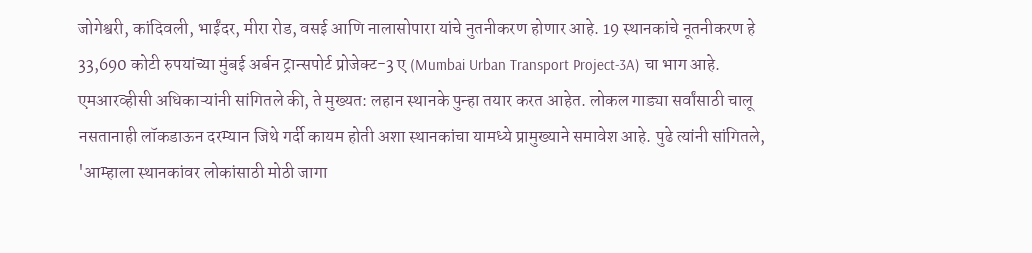जोगेश्वरी, कांदिवली, भाईंदर, मीरा रोड, वसई आणि नालासोपारा यांचे नुतनीकरण होणार आहे. 19 स्थानकांचे नूतनीकरण हे 33,690 कोटी रुपयांच्या मुंबई अर्बन ट्रान्सपोर्ट प्रोजेक्ट-3 ए (Mumbai Urban Transport Project-3A) चा भाग आहे.
एमआरव्हीसी अधिकाऱ्यांनी सांगितले की, ते मुख्यत: लहान स्थानके पुन्हा तयार करत आहेत. लोकल गाड्या सर्वांसाठी चालू नसतानाही लॉकडाऊन दरम्यान जिथे गर्दी कायम होती अशा स्थानकांचा यामध्ये प्रामुख्याने समावेश आहे. पुढे त्यांनी सांगितले, 'आम्हाला स्थानकांवर लोकांसाठी मोठी जागा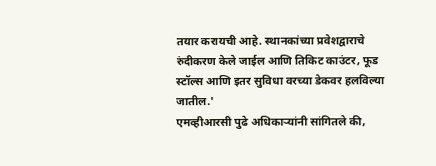तयार करायची आहे. स्थानकांच्या प्रवेशद्वाराचे रुंदीकरण केले जाईल आणि तिकिट काउंटर, फूड स्टॉल्स आणि इतर सुविधा वरच्या डेकवर हलविल्या जातील.'
एमव्हीआरसी पुढे अधिकाऱ्यांनी सांगितले की,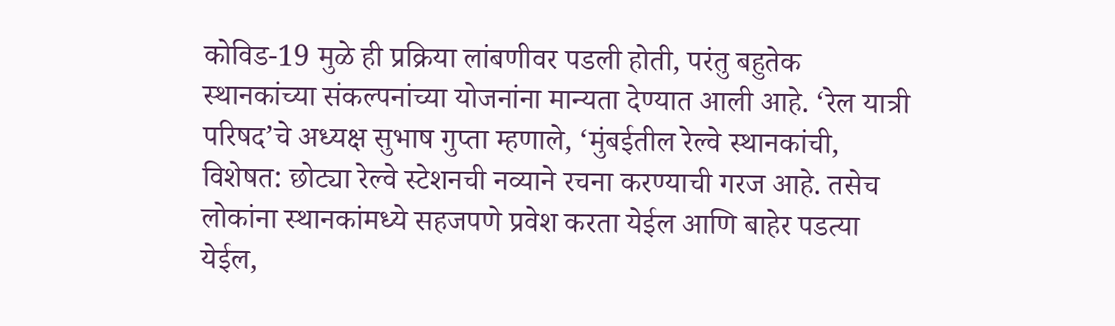कोविड-19 मुळे ही प्रक्रिया लांबणीवर पडली होती, परंतु बहुतेक स्थानकांच्या संकल्पनांच्या योजनांना मान्यता देण्यात आली आहे. ‘रेल यात्री परिषद’चे अध्यक्ष सुभाष गुप्ता म्हणाले, ‘मुंबईतील रेल्वे स्थानकांची, विशेषत: छोट्या रेल्वे स्टेशनची नव्याने रचना करण्याची गरज आहे. तसेच लोकांना स्थानकांमध्ये सहजपणे प्रवेश करता येईल आणि बाहेर पडत्या येईल,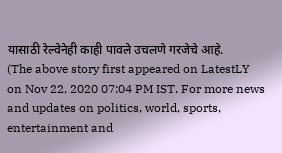यासाठी रेल्वेनेही काही पावले उचलणे गरजेचे आहे.
(The above story first appeared on LatestLY on Nov 22, 2020 07:04 PM IST. For more news and updates on politics, world, sports, entertainment and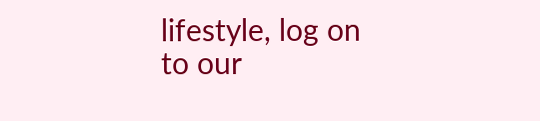lifestyle, log on to our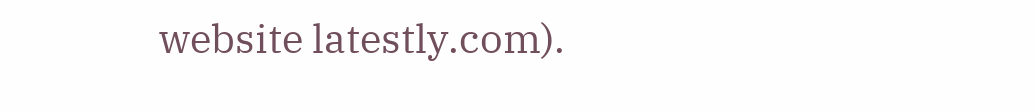website latestly.com).